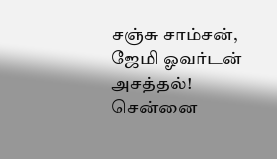சஞ்சு சாம்சன், ஜேமி ஓவர்டன் அசத்தல்! சென்னை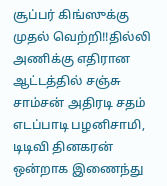சூப்பர் கிங்ஸுக்கு முதல் வெற்றி!!தில்லி அணிக்கு எதிரான ஆட்டத்தில் சஞ்சு சாம்சன் அதிரடி சதம் எடப்பாடி பழனிசாமி, டிடிவி தினகரன் ஒன்றாக இணைந்து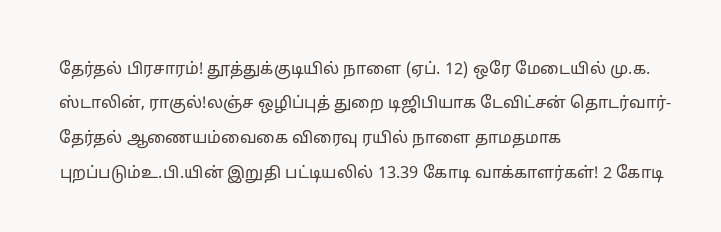தேர்தல் பிரசாரம்! தூத்துக்குடியில் நாளை (ஏப். 12) ஒரே மேடையில் மு.க. ஸ்டாலின், ராகுல்!லஞ்ச ஒழிப்புத் துறை டிஜிபியாக டேவிட்சன் தொடர்வார்- தேர்தல் ஆணையம்வைகை விரைவு ரயில் நாளை தாமதமாக புறப்படும்உ.பி.யின் இறுதி பட்டியலில் 13.39 கோடி வாக்காளர்கள்! 2 கோடி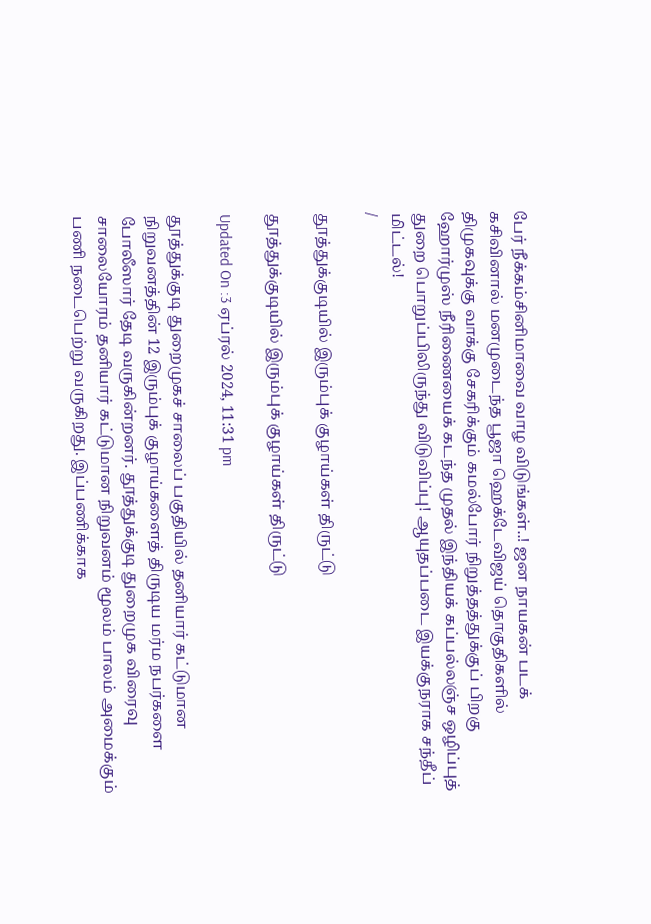பேர் நீக்கம்சினிமாவை வாழ விடுங்கள்..! ஜன நாயகன் படக் கசிவினால் மனமுடைந்த பூஜா ஹெக்டேவிஜய் தொகுதிகளில் திமுகவுக்கு வாக்கு சேகரிக்கும் கமல்போர் நிறுத்தத்துக்குப் பிறகு ஹோர்முஸ் நீரிணையைக் கடந்த முதல் இந்தியக் கப்பல்லஞ்ச ஒழிப்புத் துறை பொறுப்பிலிருந்து விடுவிப்பு! ஆயுதப்படை இயக்குநராக சந்தீப் மிட்டல்!
/

தூத்துக்குடியில் இரும்புக் குழாய்கள் திருட்டு

தூத்துக்குடியில் இரும்புக் குழாய்கள் திருட்டு

Updated On :3 ஏப்ரல் 2024, 11:31 pm

தூத்துக்குடி துறைமுகச் சாலைப் பகுதியில் தனியார் கட்டுமான நிறுவனத்தின் 12 இரும்புக் குழாய்களைத் திருடிய மர்ம நபர்களை போலீஸார் தேடி வருகின்றனர். தூத்துக்குடி துறைமுக விரைவு சாலையோரம் தனியார் கட்டுமான நிறுவனம் மூலம் பாலம் அமைக்கும் பணி நடைபெற்று வருகிறது. இப்பணிக்காக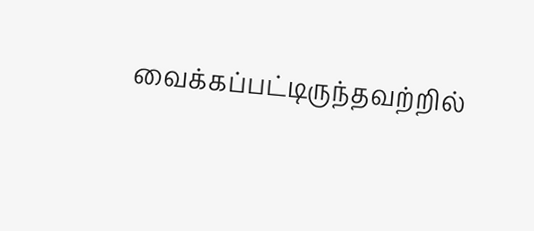வைக்கப்பட்டிருந்தவற்றில்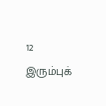12 இரும்புக்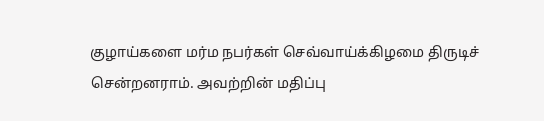குழாய்களை மர்ம நபர்கள் செவ்வாய்க்கிழமை திருடிச் சென்றனராம். அவற்றின் மதிப்பு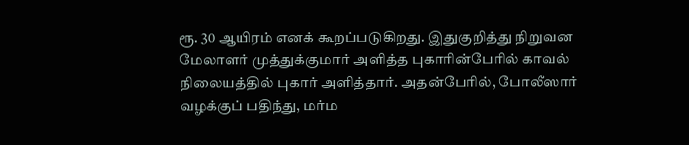ரூ. 30 ஆயிரம் எனக் கூறப்படுகிறது. இதுகுறித்து நிறுவன மேலாளர் முத்துக்குமார் அளித்த புகாரின்பேரில் காவல் நிலையத்தில் புகார் அளித்தார். அதன்பேரில், போலீஸார் வழக்குப் பதிந்து, மர்ம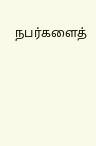நபர்களைத்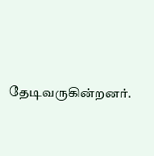தேடிவருகின்றனர்.